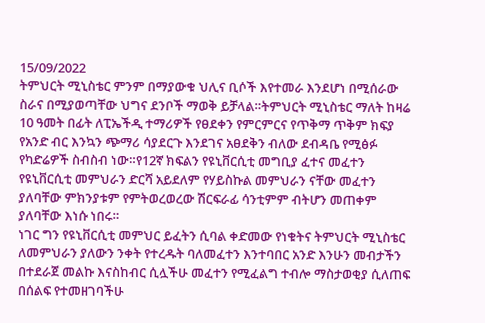15/09/2022
ትምህርት ሚኒስቴር ምንም በማያውቁ ህሊና ቢሶች እየተመራ እንደሆነ በሚሰራው ስራና በሚያወጣቸው ህግና ደንቦች ማወቅ ይቻላል።ትምህርት ሚኒስቴር ማለት ከዛሬ 10 ዓመት በፊት ለፒኤችዲ ተማሪዎች የፀደቀን የምርምርና የጥቅማ ጥቅም ክፍያ የአንድ ብር እንኳን ጭማሪ ሳያደርጉ እንደገና አፀደቅን ብለው ደብዳቤ የሚፅፉ የካድሬዎች ስብስብ ነው።የ12ኛ ክፍልን የዩኒቨርሲቲ መግቢያ ፈተና መፈተን የዩኒቨርሲቲ መምህራን ድርሻ አይደለም የሃይስኩል መምህራን ናቸው መፈተን ያለባቸው ምክንያቱም የምትወረወረው ሽርፍራፊ ሳንቲምም ብትሆን መጠቀም ያለባቸው እነሱ ነበሩ።
ነገር ግን የዩኒቨርሲቲ መምህር ይፈትን ሲባል ቀድመው የነቁትና ትምህርት ሚኒስቴር ለመምህራን ያለውን ንቀት የተረዱት ባለመፈተን እንተባበር አንድ እንሁን መብታችን በተደራጀ መልኩ እናስከብር ሲሏችሁ መፈተን የሚፈልግ ተብሎ ማስታወቂያ ሲለጠፍ በሰልፍ የተመዘገባችሁ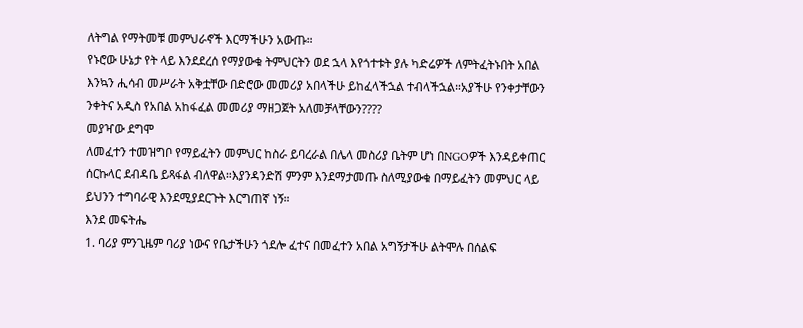ለትግል የማትመቹ መምህራኖች እርማችሁን አውጡ።
የኑሮው ሁኔታ የት ላይ እንደደረሰ የማያውቁ ትምህርትን ወደ ኋላ እየጎተቱት ያሉ ካድሬዎች ለምትፈትኑበት አበል እንኳን ሒሳብ መሥራት አቅቷቸው በድሮው መመሪያ አበላችሁ ይከፈላችኋል ተብላችኋል።አያችሁ የንቀታቸውን ንቀትና አዲስ የአበል አከፋፈል መመሪያ ማዘጋጀት አለመቻላቸውን????
መያዣው ደግሞ
ለመፈተን ተመዝግቦ የማይፈትን መምህር ከስራ ይባረራል በሌላ መስሪያ ቤትም ሆነ በNGOዎች እንዳይቀጠር ሰርኩላር ደብዳቤ ይጻፋል ብለዋል።እያንዳንድሽ ምንም እንደማታመጡ ስለሚያውቁ በማይፈትን መምህር ላይ ይህንን ተግባራዊ እንደሚያደርጉት እርግጠኛ ነኝ።
እንደ መፍትሔ
1. ባሪያ ምንጊዜም ባሪያ ነውና የቤታችሁን ጎደሎ ፈተና በመፈተን አበል አግኝታችሁ ልትሞሉ በሰልፍ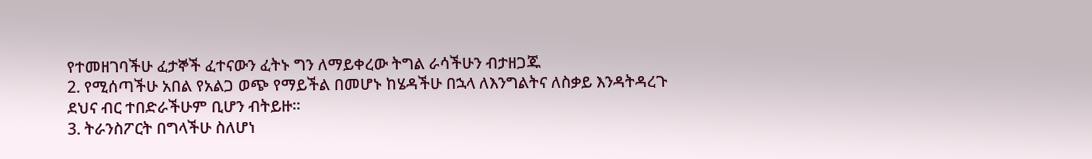የተመዘገባችሁ ፈታኞች ፈተናውን ፈትኑ ግን ለማይቀረው ትግል ራሳችሁን ብታዘጋጁ
2. የሚሰጣችሁ አበል የአልጋ ወጭ የማይችል በመሆኑ ከሄዳችሁ በኋላ ለእንግልትና ለስቃይ እንዳትዳረጉ ደህና ብር ተበድራችሁም ቢሆን ብትይዙ።
3. ትራንስፖርት በግላችሁ ስለሆነ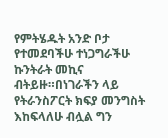የምትሄዱት አንድ ቦታ የተመደባችሁ ተነጋግራችሁ ኩንትራት መኪና ብትይዙ።በነገራችን ላይ የትራንስፖርት ክፍያ መንግስት እከፍላለሁ ብሏል ግን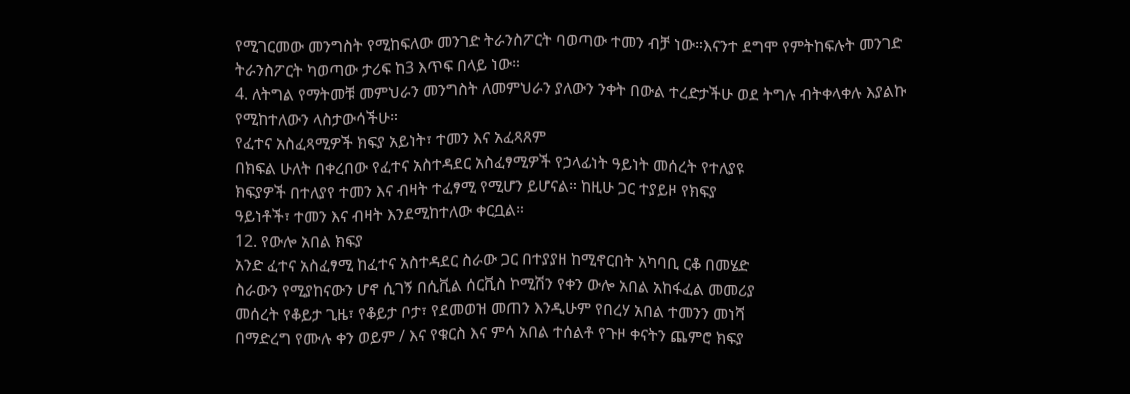የሚገርመው መንግስት የሚከፍለው መንገድ ትራንስፖርት ባወጣው ተመን ብቻ ነው።እናንተ ደግሞ የምትከፍሉት መንገድ ትራንስፖርት ካወጣው ታሪፍ ከ3 እጥፍ በላይ ነው።
4. ለትግል የማትመቹ መምህራን መንግስት ለመምህራን ያለውን ንቀት በውል ተረድታችሁ ወደ ትግሉ ብትቀላቀሉ እያልኩ የሚከተለውን ላስታውሳችሁ።
የፈተና አስፈጻሚዎች ክፍያ አይነት፣ ተመን እና አፈጻጸም
በክፍል ሁለት በቀረበው የፈተና አስተዳደር አስፈፃሚዎች የኃላፊነት ዓይነት መሰረት የተለያዩ
ክፍያዎች በተለያየ ተመን እና ብዛት ተፈፃሚ የሚሆን ይሆናል። ከዚሁ ጋር ተያይዞ የክፍያ
ዓይነቶች፣ ተመን እና ብዛት እንደሚከተለው ቀርቧል።
12. የውሎ አበል ክፍያ
አንድ ፈተና አስፈፃሚ ከፈተና አስተዳደር ስራው ጋር በተያያዘ ከሚኖርበት አካባቢ ርቆ በመሄድ
ስራውን የሚያከናውን ሆኖ ሲገኝ በሲቪል ሰርቪስ ኮሚሽን የቀን ውሎ አበል አከፋፈል መመሪያ
መሰረት የቆይታ ጊዜ፣ የቆይታ ቦታ፣ የደመወዝ መጠን እንዲሁም የበረሃ አበል ተመንን መነሻ
በማድረግ የሙሉ ቀን ወይም / እና የቁርስ እና ምሳ አበል ተሰልቶ የጉዞ ቀናትን ጨምሮ ክፍያ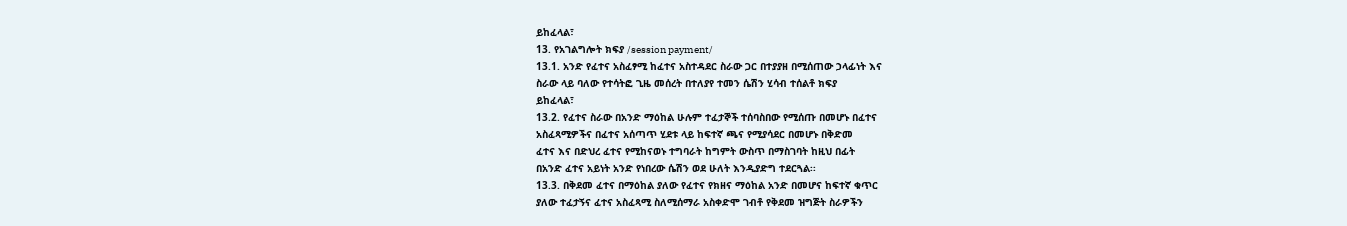ይከፈላል፣
13. የአገልግሎት ክፍያ /session payment/
13.1. አንድ የፈተና አስፈፃሚ ከፈተና አስተዳደር ስራው ጋር በተያያዘ በሚሰጠው ኃላፊነት እና
ስራው ላይ ባለው የተሳትፎ ጊዜ መሰረት በተለያየ ተመን ሴሽን ሂሳብ ተሰልቶ ክፍያ
ይከፈላል፣
13.2. የፈተና ስራው በአንድ ማዕከል ሁሉም ተፈታኞች ተሰባስበው የሚሰጡ በመሆኑ በፈተና
አስፈጻሚዎችና በፈተና አሰጣጥ ሂደቱ ላይ ከፍተኛ ጫና የሚያሳደር በመሆኑ በቅድመ
ፈተና እና በድህረ ፈተና የሚከናወኑ ተግባራት ከግምት ውስጥ በማስገባት ከዚህ በፊት
በአንድ ፈተና አይነት አንድ የነበረው ሴሽን ወደ ሁለት እንዲያድግ ተደርጓል፡፡
13.3. በቅደመ ፈተና በማዕከል ያለው የፈተና የክዘና ማዕከል አንድ በመሆና ከፍተኛ ቁጥር
ያለው ተፈታኝና ፈተና አስፈጻሚ ስለሚሰማራ አስቀድሞ ገብቶ የቅደመ ዝግጅት ስራዎችን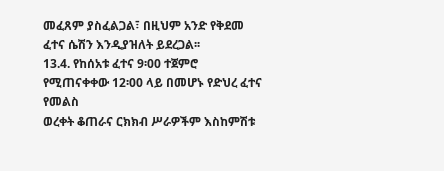መፈጸም ያስፈልጋል፣ በዚህም አንድ የቅደመ ፈተና ሴሽን እንዲያዝለት ይደረጋል፡፡
13.4. የከሰአቱ ፈተና 9፡00 ተጀምሮ የሚጠናቀቀው 12፡00 ላይ በመሆኑ የድህረ ፈተና የመልስ
ወረቀት ቆጠራና ርክክብ ሥራዎችም እስከምሽቱ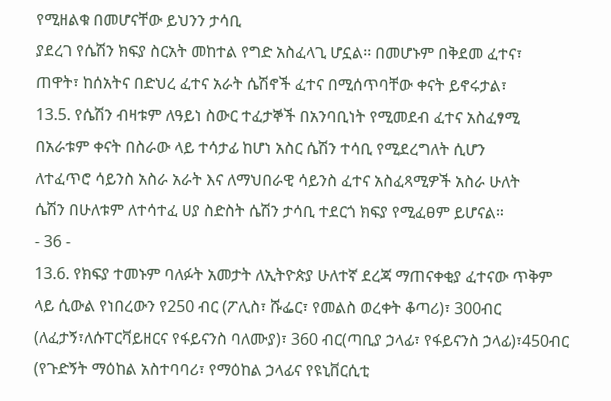የሚዘልቁ በመሆናቸው ይህንን ታሳቢ
ያደረገ የሴሽን ክፍያ ስርአት መከተል የግድ አስፈላጊ ሆኗል፡፡ በመሆኑም በቅደመ ፈተና፣
ጠዋት፣ ከሰአትና በድህረ ፈተና አራት ሴሽኖች ፈተና በሚሰጥባቸው ቀናት ይኖሩታል፣
13.5. የሴሽን ብዛቱም ለዓይነ ስውር ተፈታኞች በአንባቢነት የሚመደብ ፈተና አስፈፃሚ
በአራቱም ቀናት በስራው ላይ ተሳታፊ ከሆነ አስር ሴሽን ተሳቢ የሚደረግለት ሲሆን
ለተፈጥሮ ሳይንስ አስራ አራት እና ለማህበራዊ ሳይንስ ፈተና አስፈጻሚዎች አስራ ሁለት
ሴሽን በሁለቱም ለተሳተፈ ሀያ ስድስት ሴሽን ታሳቢ ተደርጎ ክፍያ የሚፈፀም ይሆናል።
- 36 -
13.6. የክፍያ ተመኑም ባለፉት አመታት ለኢትዮጵያ ሁለተኛ ደረጃ ማጠናቀቂያ ፈተናው ጥቅም
ላይ ሲውል የነበረውን የ250 ብር (ፖሊስ፣ ሹፌር፣ የመልስ ወረቀት ቆጣሪ)፣ 300ብር (ለፈታኝ፣ለሱፐርቫይዘርና የፋይናንስ ባለሙያ)፣ 360 ብር(ጣቢያ ኃላፊ፣ የፋይናንስ ኃላፊ)፣450ብር (የጉድኝት ማዕከል አስተባባሪ፣ የማዕከል ኃላፊና የዩኒቨርሲቲ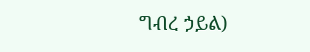ግብረ ኃይል)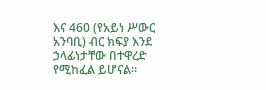እና 460 (የአይነ ሥውር አንባቢ) ብር ክፍያ እንደ ኃላፊነታቸው በተዋረድ የሚከፈል ይሆናል።